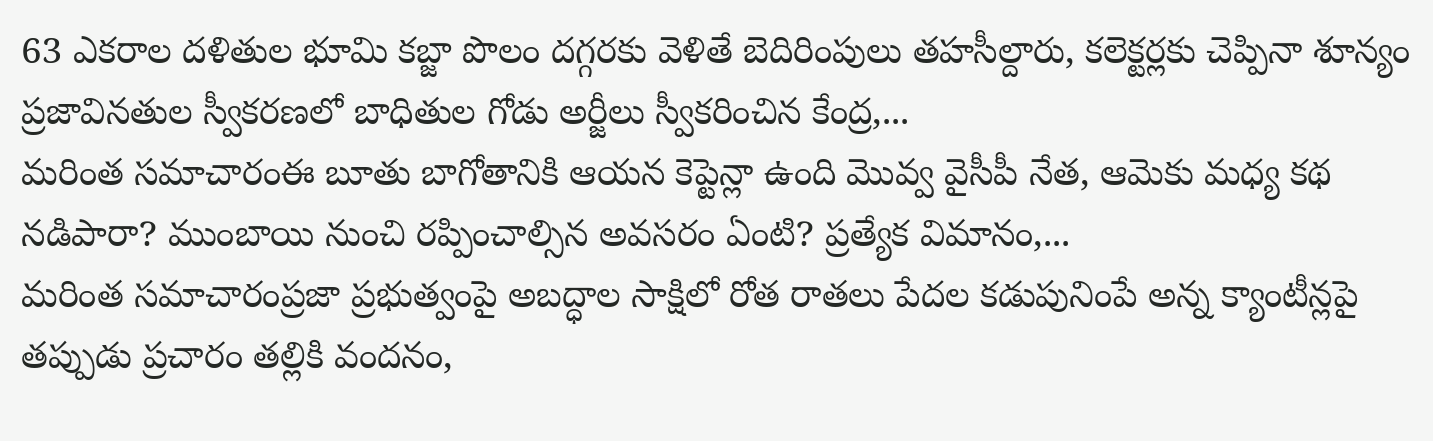63 ఎకరాల దళితుల భూమి కబ్జా పొలం దగ్గరకు వెళితే బెదిరింపులు తహసీల్దారు, కలెక్టర్లకు చెప్పినా శూన్యం ప్రజావినతుల స్వీకరణలో బాధితుల గోడు అర్జీలు స్వీకరించిన కేంద్ర,...
మరింత సమాచారంఈ బూతు బాగోతానికి ఆయన కెప్టెన్లా ఉంది మొవ్వ వైసీపీ నేత, ఆమెకు మధ్య కథ నడిపారా? ముంబాయి నుంచి రప్పించాల్సిన అవసరం ఏంటి? ప్రత్యేక విమానం,...
మరింత సమాచారంప్రజా ప్రభుత్వంపై అబద్ధాల సాక్షిలో రోత రాతలు పేదల కడుపునింపే అన్న క్యాంటీన్లపై తప్పుడు ప్రచారం తల్లికి వందనం,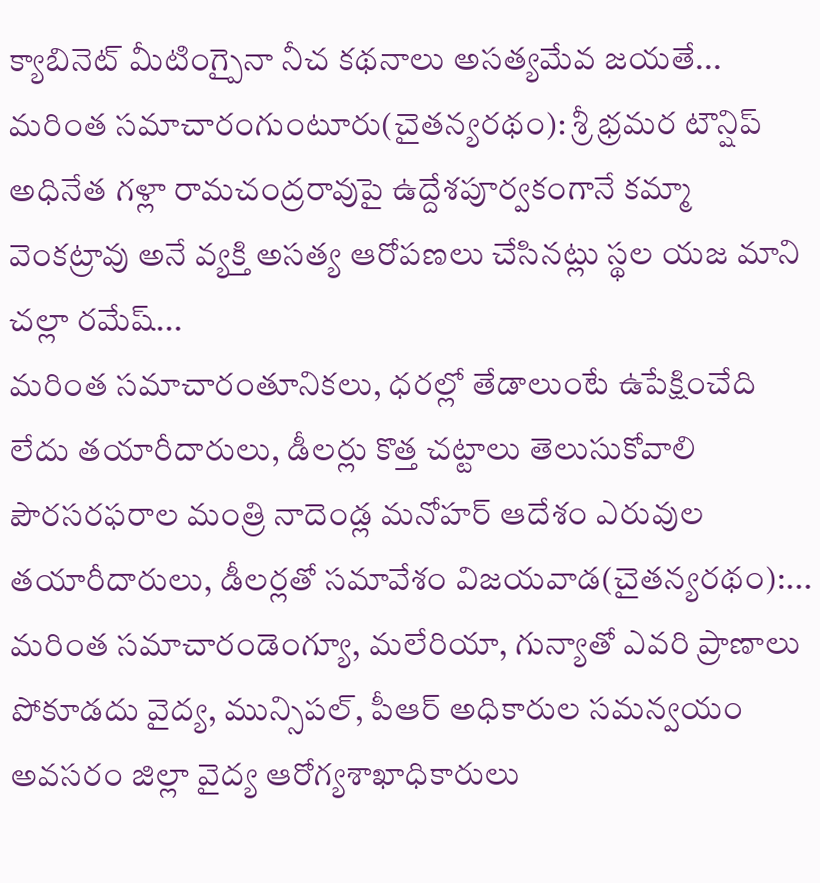క్యాబినెట్ మీటింగ్పైనా నీచ కథనాలు అసత్యమేవ జయతే...
మరింత సమాచారంగుంటూరు(చైతన్యరథం): శ్రీ భ్రమర టౌన్షిప్ అధినేత గళ్లా రామచంద్రరావుపై ఉద్దేశపూర్వకంగానే కమ్మా వెంకట్రావు అనే వ్యక్తి అసత్య ఆరోపణలు చేసినట్లు స్థల యజ మాని చల్లా రమేష్...
మరింత సమాచారంతూనికలు, ధరల్లో తేడాలుంటే ఉపేక్షించేది లేదు తయారీదారులు, డీలర్లు కొత్త చట్టాలు తెలుసుకోవాలి పౌరసరఫరాల మంత్రి నాదెండ్ల మనోహర్ ఆదేశం ఎరువుల తయారీదారులు, డీలర్లతో సమావేశం విజయవాడ(చైతన్యరథం):...
మరింత సమాచారండెంగ్యూ, మలేరియా, గున్యాతో ఎవరి ప్రాణాలు పోకూడదు వైద్య, మున్సిపల్, పీఆర్ అధికారుల సమన్వయం అవసరం జిల్లా వైద్య ఆరోగ్యశాఖాధికారులు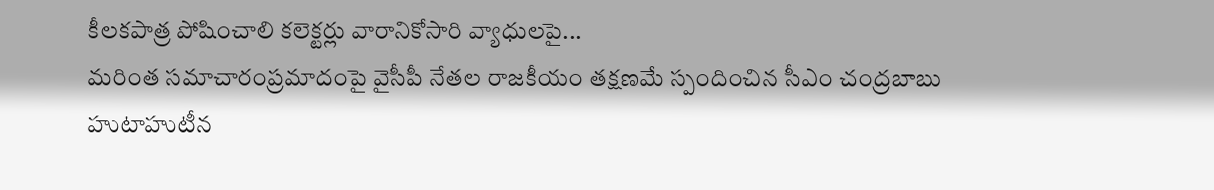కీలకపాత్ర పోషించాలి కలెక్టర్లు వారానికోసారి వ్యాధులపై...
మరింత సమాచారంప్రమాదంపై వైసీపీ నేతల రాజకీయం తక్షణమే స్పందించిన సీఎం చంద్రబాబు హుటాహుటీన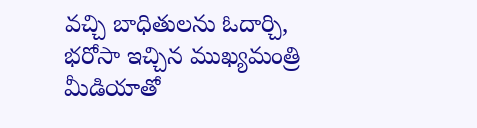వచ్చి బాధితులను ఓదార్చి, భరోసా ఇచ్చిన ముఖ్యమంత్రి మీడియాతో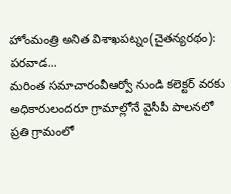హోంమంత్రి అనిత విశాఖపట్నం(చైతన్యరథం): పరవాడ...
మరింత సమాచారంవీఆర్వో నుండి కలెక్టర్ వరకు అధికారులందరూ గ్రామాల్లోనే వైసీపీ పాలనలో ప్రతి గ్రామంలో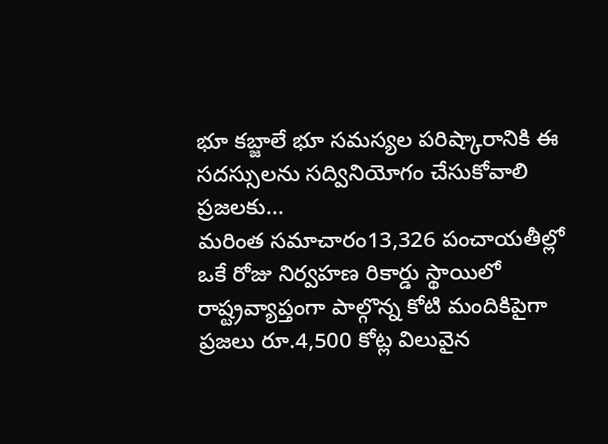భూ కబ్జాలే భూ సమస్యల పరిష్కారానికి ఈ సదస్సులను సద్వినియోగం చేసుకోవాలి ప్రజలకు...
మరింత సమాచారం13,326 పంచాయతీల్లో ఒకే రోజు నిర్వహణ రికార్డు స్థాయిలో రాష్ట్రవ్యాప్తంగా పాల్గొన్న కోటి మందికిపైగా ప్రజలు రూ.4,500 కోట్ల విలువైన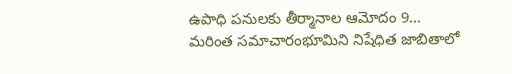ఉపాధి పనులకు తీర్మానాల ఆమోదం 9...
మరింత సమాచారంభూమిని నిషేధిత జాబితాలో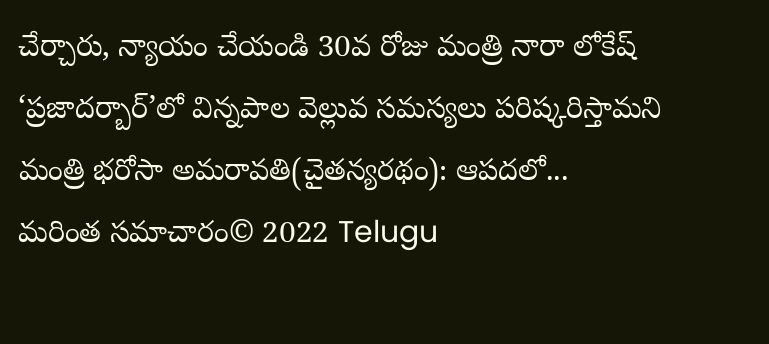చేర్చారు, న్యాయం చేయండి 30వ రోజు మంత్రి నారా లోకేష్ ‘ప్రజాదర్బార్’లో విన్నపాల వెల్లువ సమస్యలు పరిష్కరిస్తామని మంత్రి భరోసా అమరావతి(చైతన్యరథం): ఆపదలో...
మరింత సమాచారం© 2022 Telugu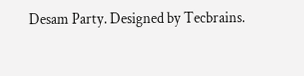Desam Party. Designed by Tecbrains.